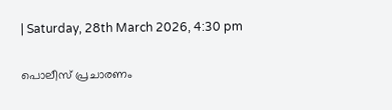| Saturday, 28th March 2026, 4:30 pm

പൊലീസ് പ്രചാരണം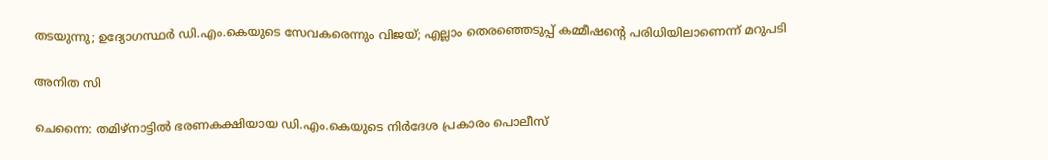തടയുന്നു; ഉദ്യോഗസ്ഥര്‍ ഡി.എം.കെയുടെ സേവകരെന്നും വിജയ്; എല്ലാം തെരഞ്ഞെടുപ്പ് കമ്മീഷന്റെ പരിധിയിലാണെന്ന് മറുപടി

അനിത സി

ചെന്നൈ: തമിഴ്‌നാട്ടില്‍ ഭരണകക്ഷിയായ ഡി.എം.കെയുടെ നിര്‍ദേശ പ്രകാരം പൊലീസ്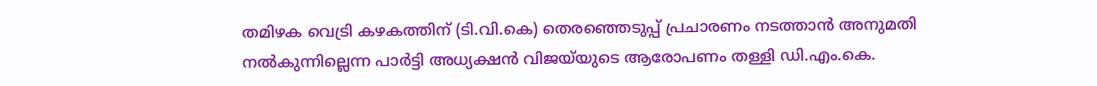തമിഴക വെട്രി കഴകത്തിന് (ടി.വി.കെ) തെരഞ്ഞെടുപ്പ് പ്രചാരണം നടത്താന്‍ അനുമതി നല്‍കുന്നില്ലെന്ന പാര്‍ട്ടി അധ്യക്ഷന്‍ വിജയ്‌യുടെ ആരോപണം തള്ളി ഡി.എം.കെ.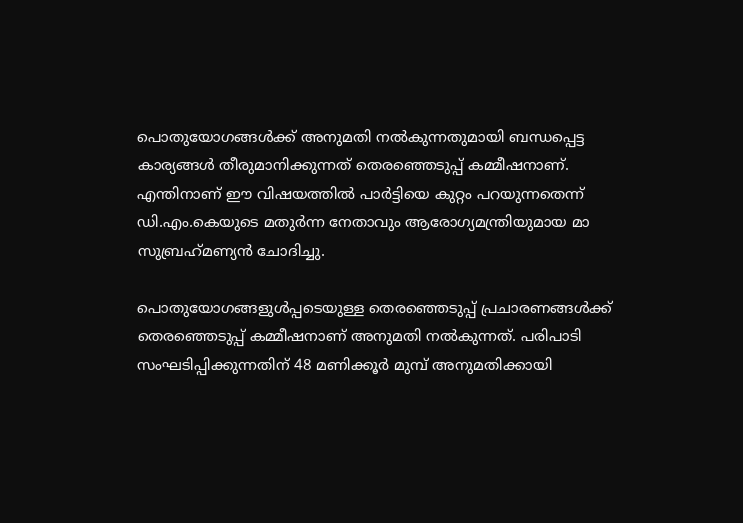പൊതുയോഗങ്ങള്‍ക്ക് അനുമതി നല്‍കുന്നതുമായി ബന്ധപ്പെട്ട കാര്യങ്ങള്‍ തീരുമാനിക്കുന്നത് തെരഞ്ഞെടുപ്പ് കമ്മീഷനാണ്. എന്തിനാണ് ഈ വിഷയത്തില്‍ പാര്‍ട്ടിയെ കുറ്റം പറയുന്നതെന്ന് ഡി.എം.കെയുടെ മതുര്‍ന്ന നേതാവും ആരോഗ്യമന്ത്രിയുമായ മാ സുബ്രഹ്‌മണ്യന്‍ ചോദിച്ചു.

പൊതുയോഗങ്ങളുള്‍പ്പടെയുള്ള തെരഞ്ഞെടുപ്പ് പ്രചാരണങ്ങള്‍ക്ക് തെരഞ്ഞെടുപ്പ് കമ്മീഷനാണ് അനുമതി നല്‍കുന്നത്. പരിപാടി സംഘടിപ്പിക്കുന്നതിന് 48 മണിക്കൂര്‍ മുമ്പ് അനുമതിക്കായി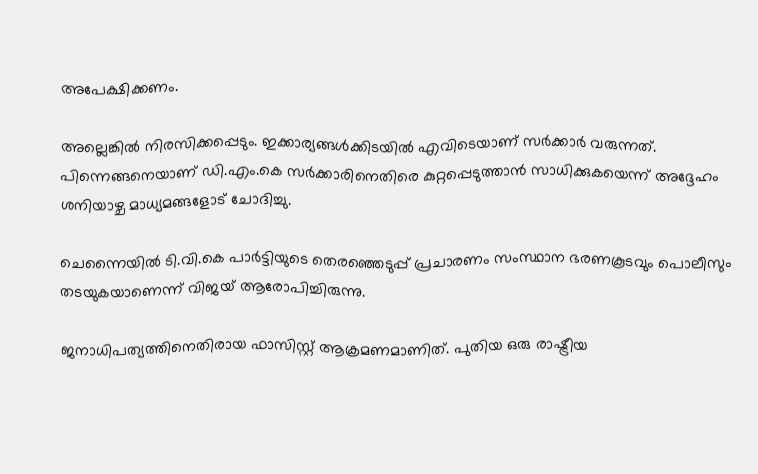അപേക്ഷിക്കണം.

അല്ലെങ്കില്‍ നിരസിക്കപ്പെടും. ഇക്കാര്യങ്ങള്‍ക്കിടയില്‍ എവിടെയാണ് സര്‍ക്കാര്‍ വരുന്നത്. പിന്നെങ്ങനെയാണ് ഡി.എം.കെ സര്‍ക്കാരിനെതിരെ കുറ്റപ്പെടുത്താന്‍ സാധിക്കുകയെന്ന് അദ്ദേഹം ശനിയാഴ്ച മാധ്യമങ്ങളോട് ചോദിച്ചു.

ചെന്നൈയില്‍ ടി.വി.കെ പാര്‍ട്ടിയുടെ തെരഞ്ഞെടുപ്പ് പ്രചാരണം സംസ്ഥാന ഭരണകൂടവും പൊലീസും തടയുകയാണെന്ന് വിജയ് ആരോപിച്ചിരുന്നു.

ജനാധിപത്യത്തിനെതിരായ ഫാസിസ്റ്റ് ആക്രമണമാണിത്. പുതിയ ഒരു രാഷ്ട്രീയ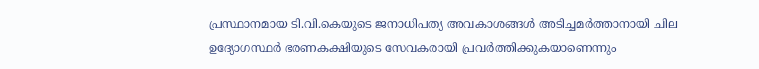പ്രസ്ഥാനമായ ടി.വി.കെയുടെ ജനാധിപത്യ അവകാശങ്ങള്‍ അടിച്ചമര്‍ത്താനായി ചില ഉദ്യോഗസ്ഥര്‍ ഭരണകക്ഷിയുടെ സേവകരായി പ്രവര്‍ത്തിക്കുകയാണെന്നും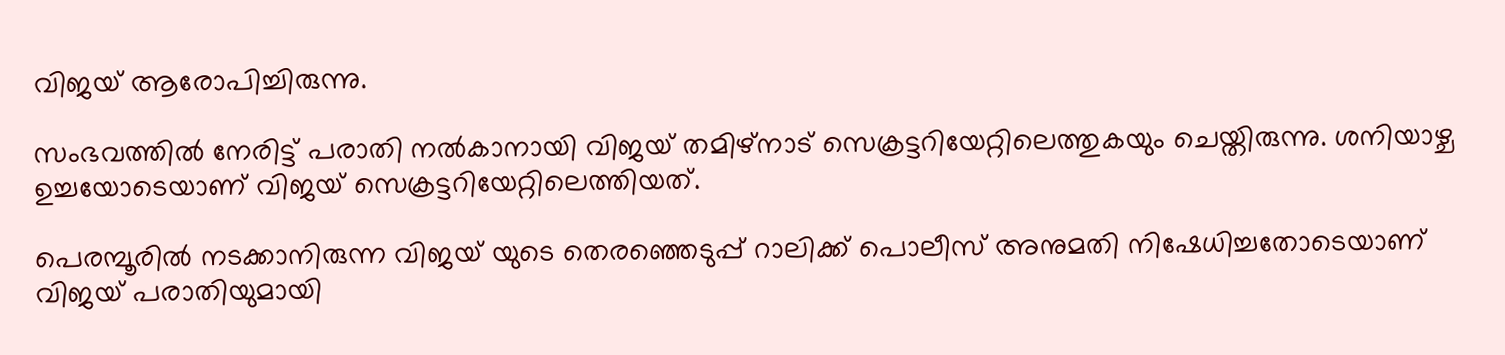വിജയ് ആരോപിച്ചിരുന്നു.

സംഭവത്തില്‍ നേരിട്ട് പരാതി നല്‍കാനായി വിജയ് തമിഴ്‌നാട് സെക്രട്ടറിയേറ്റിലെത്തുകയും ചെയ്തിരുന്നു. ശനിയാഴ്ച ഉച്ചയോടെയാണ് വിജയ് സെക്രട്ടറിയേറ്റിലെത്തിയത്.

പെരമ്പൂരില്‍ നടക്കാനിരുന്ന വിജയ് യുടെ തെരഞ്ഞെടുപ്പ് റാലിക്ക് പൊലീസ് അനുമതി നിഷേധിച്ചതോടെയാണ് വിജയ് പരാതിയുമായി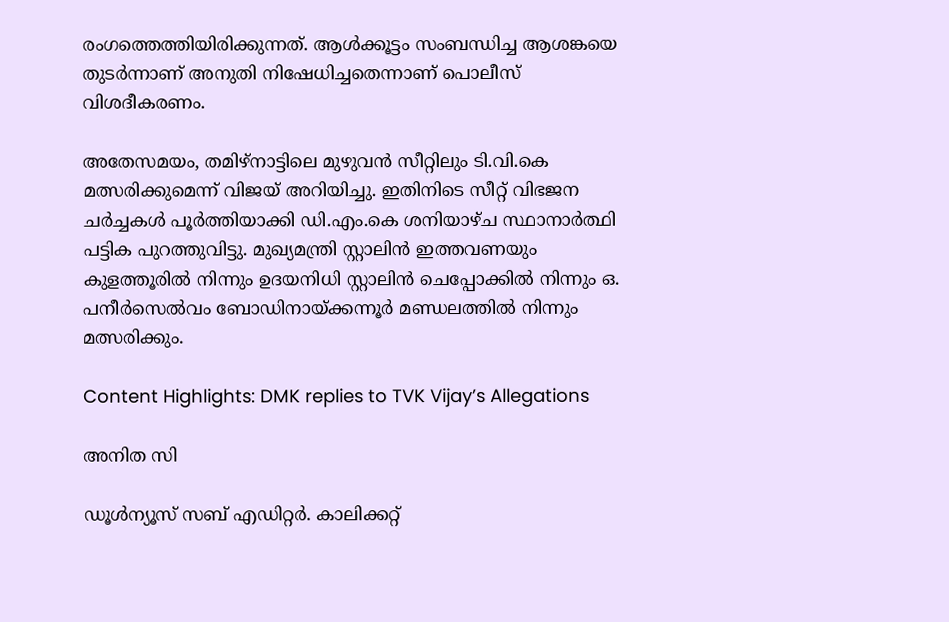രംഗത്തെത്തിയിരിക്കുന്നത്. ആള്‍ക്കൂട്ടം സംബന്ധിച്ച ആശങ്കയെ തുടര്‍ന്നാണ് അനുതി നിഷേധിച്ചതെന്നാണ് പൊലീസ് വിശദീകരണം.

അതേസമയം, തമിഴ്‌നാട്ടിലെ മുഴുവന്‍ സീറ്റിലും ടി.വി.കെ മത്സരിക്കുമെന്ന് വിജയ് അറിയിച്ചു. ഇതിനിടെ സീറ്റ് വിഭജന ചര്‍ച്ചകള്‍ പൂര്‍ത്തിയാക്കി ഡി.എം.കെ ശനിയാഴ്ച സ്ഥാനാര്‍ത്ഥി പട്ടിക പുറത്തുവിട്ടു. മുഖ്യമന്ത്രി സ്റ്റാലിന്‍ ഇത്തവണയും കുളത്തൂരില്‍ നിന്നും ഉദയനിധി സ്റ്റാലിന്‍ ചെപ്പോക്കില്‍ നിന്നും ഒ. പനീര്‍സെല്‍വം ബോഡിനായ്ക്കന്നൂര്‍ മണ്ഡലത്തില്‍ നിന്നും മത്സരിക്കും.

Content Highlights: DMK replies to TVK Vijay’s Allegations

അനിത സി

ഡൂള്‍ന്യൂസ് സബ് എഡിറ്റര്‍. കാലിക്കറ്റ്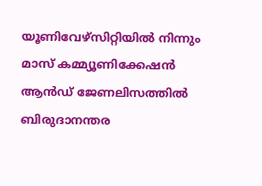യൂണിവേഴ്‌സിറ്റിയില്‍ നിന്നും മാസ് കമ്മ്യൂണിക്കേഷന്‍ ആന്‍ഡ് ജേണലിസത്തില്‍ ബിരുദാനന്തര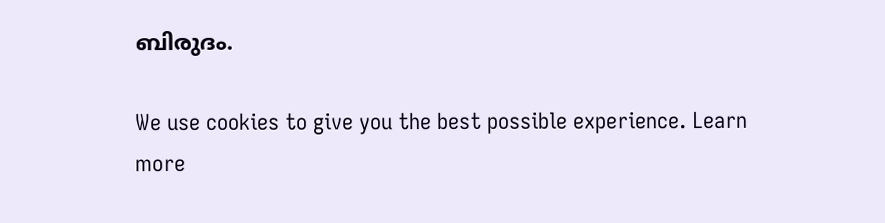ബിരുദം.

We use cookies to give you the best possible experience. Learn more